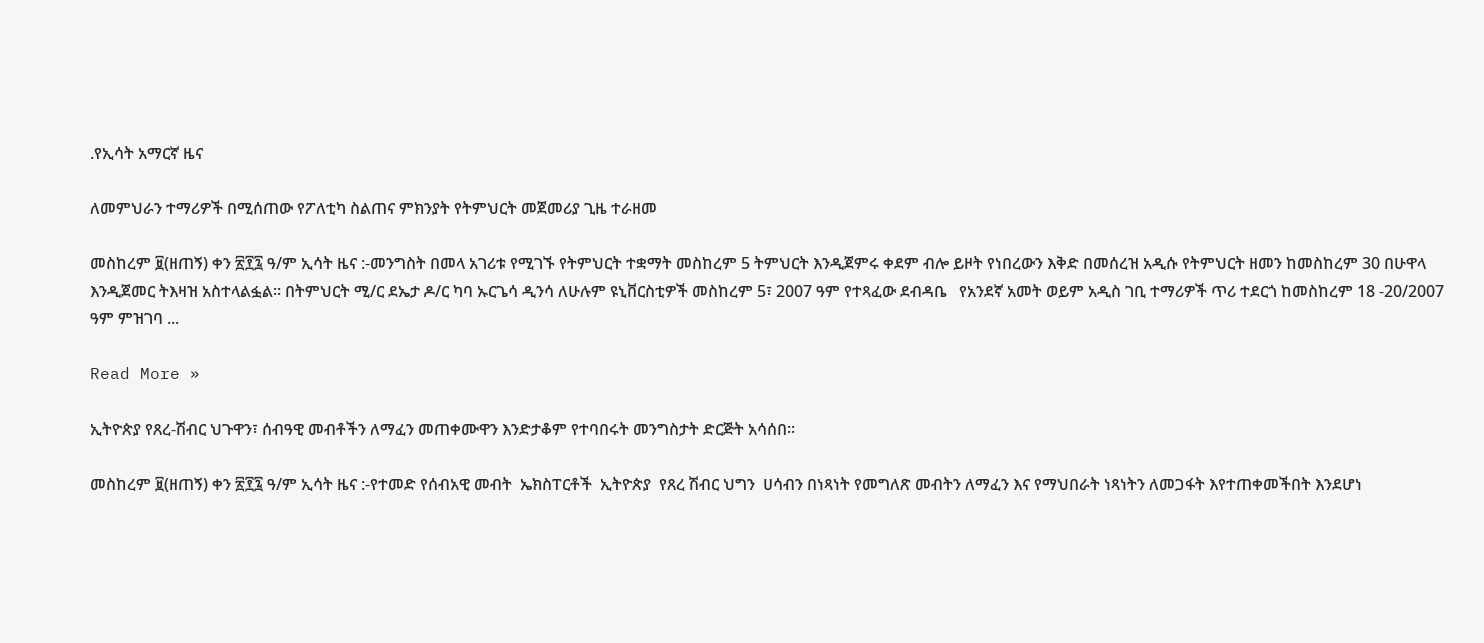.የኢሳት አማርኛ ዜና

ለመምህራን ተማሪዎች በሚሰጠው የፖለቲካ ስልጠና ምክንያት የትምህርት መጀመሪያ ጊዜ ተራዘመ

መስከረም ፱(ዘጠኝ) ቀን ፳፻፯ ዓ/ም ኢሳት ዜና :-መንግስት በመላ አገሪቱ የሚገኙ የትምህርት ተቋማት መስከረም 5 ትምህርት እንዲጀምሩ ቀደም ብሎ ይዞት የነበረውን እቅድ በመሰረዝ አዲሱ የትምህርት ዘመን ከመስከረም 30 በሁዋላ እንዲጀመር ትእዛዝ አስተላልፏል። በትምህርት ሚ/ር ደኤታ ዶ/ር ካባ ኡርጌሳ ዲንሳ ለሁሉም ዩኒቨርስቲዎች መስከረም 5፣ 2007 ዓም የተጻፈው ደብዳቤ   የአንደኛ አመት ወይም አዲስ ገቢ ተማሪዎች ጥሪ ተደርጎ ከመስከረም 18 -20/2007 ዓም ምዝገባ ...

Read More »

ኢትዮጵያ የጸረ-ሽብር ህጉዋን፣ ሰብዓዊ መብቶችን ለማፈን መጠቀሙዋን እንድታቆም የተባበሩት መንግስታት ድርጅት አሳሰበ።

መስከረም ፱(ዘጠኝ) ቀን ፳፻፯ ዓ/ም ኢሳት ዜና :-የተመድ የሰብአዊ መብት  ኤክስፐርቶች  ኢትዮጵያ  የጸረ ሽብር ህግን  ሀሳብን በነጻነት የመግለጽ መብትን ለማፈን እና የማህበራት ነጻነትን ለመጋፋት እየተጠቀመችበት እንደሆነ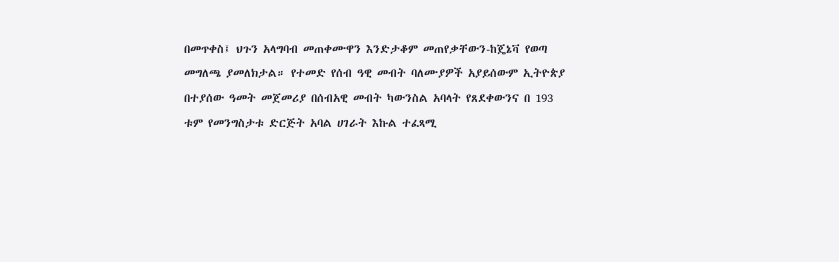በመጥቀስ፤ ህጉን አላግባብ መጠቀሙዋን እንድታቆም መጠየቃቸውን-ከጄኔቫ የወጣ መግለጫ ያመለክታል። የተመድ የሰብ ዓዊ መብት ባለሙያዎች አያይሰውም ኢትዮጵያ  በተያሰው ዓመት መጀመሪያ በሰብአዊ መብት ካውንስል አባላት የጸደቀውንና በ 193 ቱም የመንግስታቱ ድርጅት አባል ሀገራት እኩል ተፈጻሚ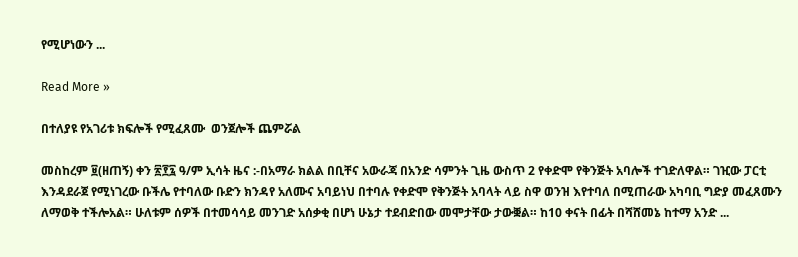የሚሆነውን ...

Read More »

በተለያዩ የአገሪቱ ክፍሎች የሚፈጸሙ  ወንጀሎች ጨምሯል

መስከረም ፱(ዘጠኝ) ቀን ፳፻፯ ዓ/ም ኢሳት ዜና :-በአማራ ክልል በቢቸና አውራጃ በአንድ ሳምንት ጊዜ ውስጥ 2 የቀድሞ የቅንጅት አባሎች ተገድለዋል። ገዢው ፓርቲ እንዳደራጀ የሚነገረው ቡችሌ የተባለው ቡድን ክንዳየ አለሙና አባይነህ በተባሉ የቀድሞ የቅንጅት አባላት ላይ ስዋ ወንዝ እየተባለ በሚጠራው አካባቢ ግድያ መፈጸሙን ለማወቅ ተችሎአል። ሁለቱም ሰዎች በተመሳሳይ መንገድ አሰቃቂ በሆነ ሁኔታ ተደብድበው መሞታቸው ታውቛል። ከ10 ቀናት በፊት በሻሸመኔ ከተማ አንድ ...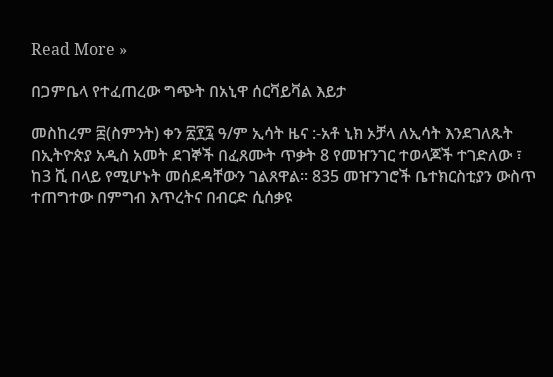Read More »

በጋምቤላ የተፈጠረው ግጭት በአኒዋ ሰርቫይቫል እይታ

መስከረም ፰(ስምንት) ቀን ፳፻፯ ዓ/ም ኢሳት ዜና :-አቶ ኒክ ኦቻላ ለኢሳት እንደገለጹት በኢትዮጵያ አዲስ አመት ደገኞች በፈጸሙት ጥቃት 8 የመዠንገር ተወላጆች ተገድለው ፣ ከ3 ሺ በላይ የሚሆኑት መሰደዳቸውን ገልጸዋል። 835 መዠንገሮች ቤተክርስቲያን ውስጥ ተጠግተው በምግብ እጥረትና በብርድ ሲሰቃዩ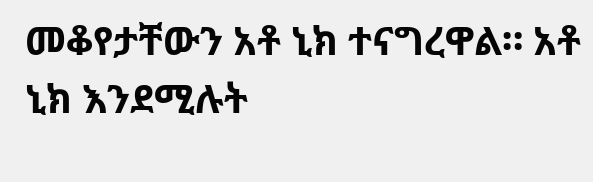መቆየታቸውን አቶ ኒክ ተናግረዋል። አቶ ኒክ እንደሚሉት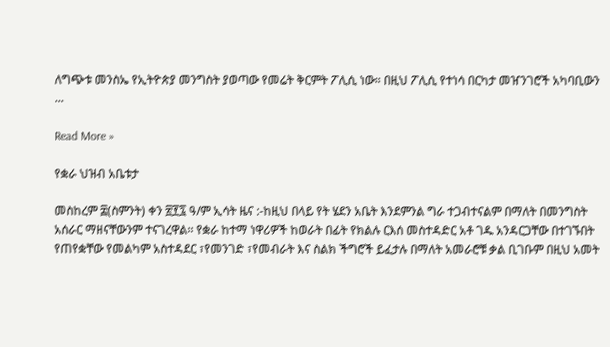ለግጭቱ መንስኤ የኢትዮጵያ መንግስት ያወጣው የመሬት ቅርምት ፖሊሲ ነው። በዚህ ፖሊሲ የተነሳ በርካታ መዠንገሮች አካባቢውን ...

Read More »

የቋራ ህዝብ አቤቱታ

መስከረም ፰(ስምንት) ቀን ፳፻፯ ዓ/ም ኢሳት ዜና :-ከዚህ በላይ የት ሄደን አቤት እንደምንል ግራ ተጋብተናልም በማለት በመንግስት አሰራር ማዘናቸውንም ተናገረዋል፡፡ የቋራ ከተማ ነዋሪዎች ከወራት በፊት የክልሉ ርእሰ መስተዳድር አቶ ገዱ አንዳርጋቸው በተገኙበት የጠየቋቸው የመልካም አስተዳደር ፣የመንገድ ፣የመብራት እና ስልክ ችግሮች ይፈታሉ በማለት አመራሮቹ ቃል ቢገቡም በዚህ አመት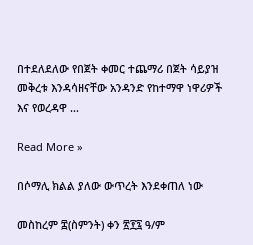በተደለደለው የበጀት ቀመር ተጨማሪ በጀት ሳይያዝ መቅረቱ እንዳሳዘናቸው አንዳንድ የከተማዋ ነዋሪዎች እና የወረዳዋ ...

Read More »

በሶማሊ ክልል ያለው ውጥረት እንደቀጠለ ነው

መስከረም ፰(ስምንት) ቀን ፳፻፯ ዓ/ም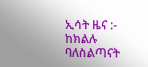ኢሳት ዜና :- ከክልሉ ባለስልጣናት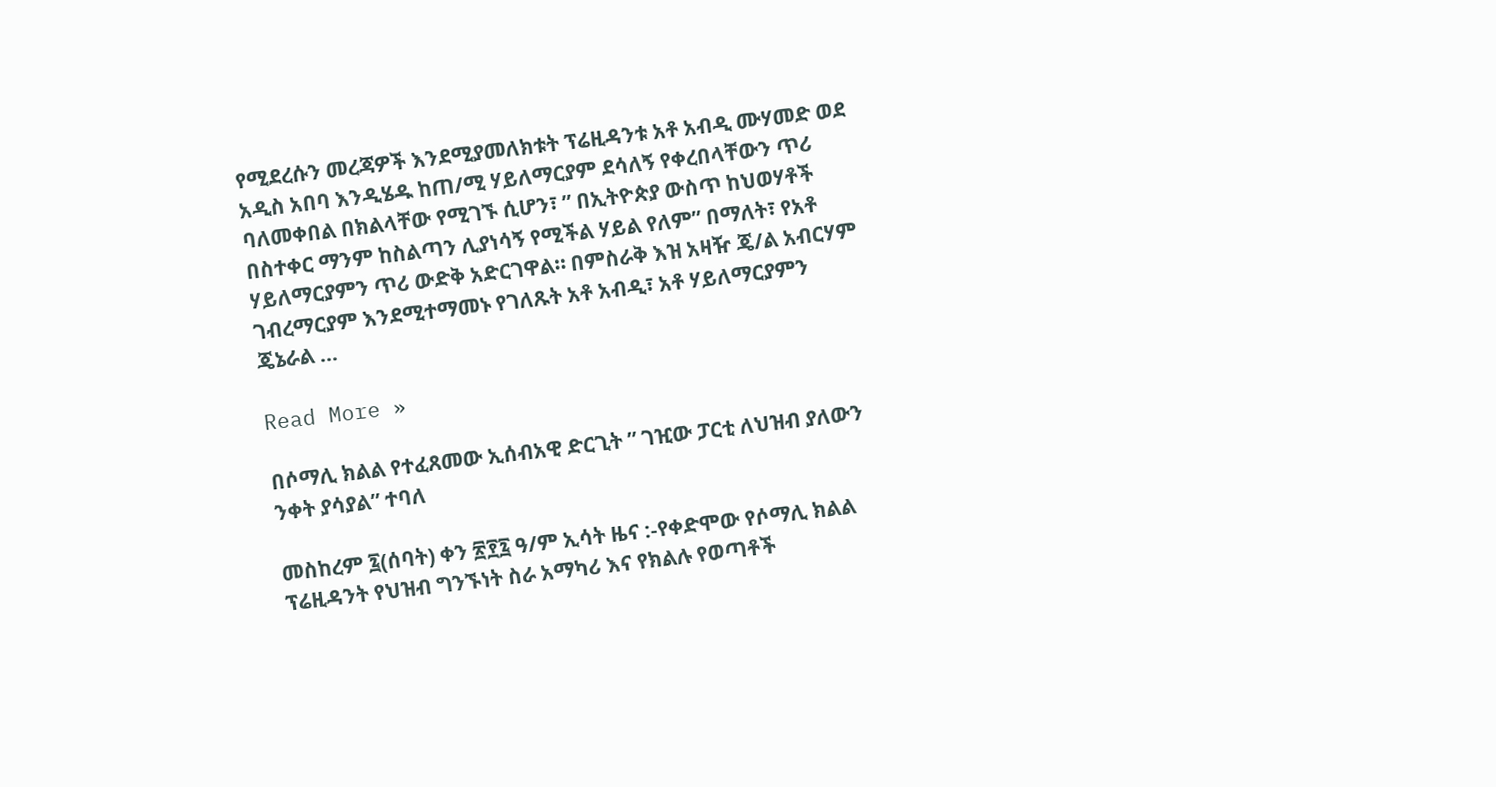የሚደረሱን መረጃዎች እንደሚያመለክቱት ፕሬዚዳንቱ አቶ አብዲ ሙሃመድ ወደ አዲስ አበባ እንዲሄዱ ከጠ/ሚ ሃይለማርያም ደሳለኝ የቀረበላቸውን ጥሪ ባለመቀበል በክልላቸው የሚገኙ ሲሆን፣ ” በኢትዮጵያ ውስጥ ከህወሃቶች በስተቀር ማንም ከስልጣን ሊያነሳኝ የሚችል ሃይል የለም” በማለት፣ የአቶ ሃይለማርያምን ጥሪ ውድቅ አድርገዋል። በምስራቅ እዝ አዛዥ ጄ/ል አብርሃም ገብረማርያም እንደሚተማመኑ የገለጹት አቶ አብዲ፣ አቶ ሃይለማርያምን ጄኔራል ...

Read More »

በሶማሊ ክልል የተፈጸመው ኢሰብአዊ ድርጊት ” ገዢው ፓርቲ ለህዝብ ያለውን ንቀት ያሳያል” ተባለ

መስከረም ፯(ሰባት) ቀን ፳፻፯ ዓ/ም ኢሳት ዜና :-የቀድሞው የሶማሊ ክልል ፕሬዚዳንት የህዝብ ግንኙነት ስራ አማካሪ እና የክልሉ የወጣቶች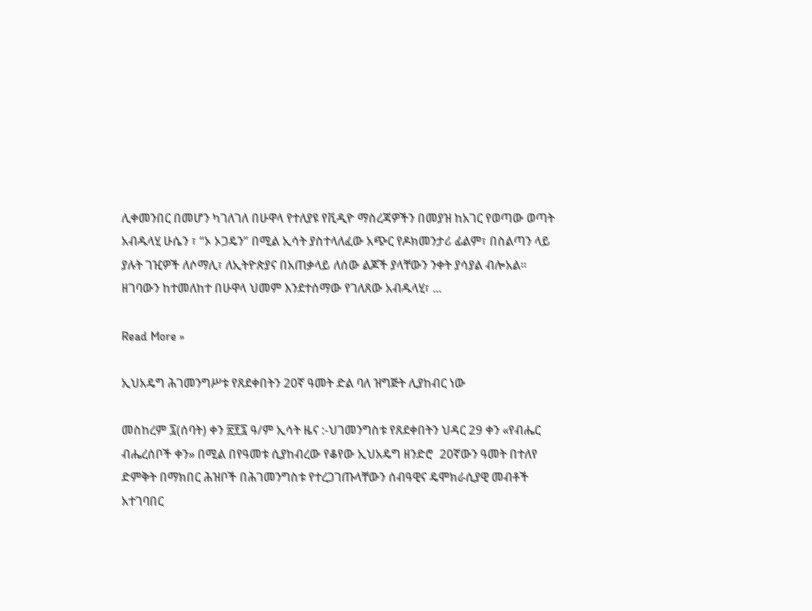ሊቀመንበር በመሆን ካገለገለ በሁዋላ የተለያዩ የቪዲዮ ማስረጃዎችን በመያዝ ከአገር የወጣው ወጣት አብዱላሂ ሁሴን ፣ “ኦ ኦጋዴን” በሚል ኢሳት ያስተላለፈው አጭር የዶክመንታሪ ፊልም፣ በስልጣን ላይ ያሉት ገዢዎች ለሶማሊ፣ ለኢትዮጵያና በአጠቃላይ ለሰው ልጆች ያላቸውን ንቀት ያሳያል ብሎአል። ዘገባውን ከተመለከተ በሁዋላ ህመም እንደተሰማው የገለጸው አብዱላሂ፣ ...

Read More »

ኢህአዴግ ሕገመንግሥቱ የጸደቀበትን 20ኛ ዓመት ድል ባለ ዝግጅት ሊያከብር ነው

መስከረም ፯(ሰባት) ቀን ፳፻፯ ዓ/ም ኢሳት ዜና :-ህገመንግስቱ የጸደቀበትን ህዳር 29 ቀን «የብሔር ብሔረሰቦች ቀን» በሚል በየዓመቱ ሲያከብረው የቆየው ኢህአዴግ ዘንድሮ  20ኛውን ዓመት በተለየ ድምቅት በማክበር ሕዝቦች በሕገመንግስቱ የተረጋገጡላቸውን ሰብዓዊና ዴሞክራሲያዊ መብቶች አተገባበር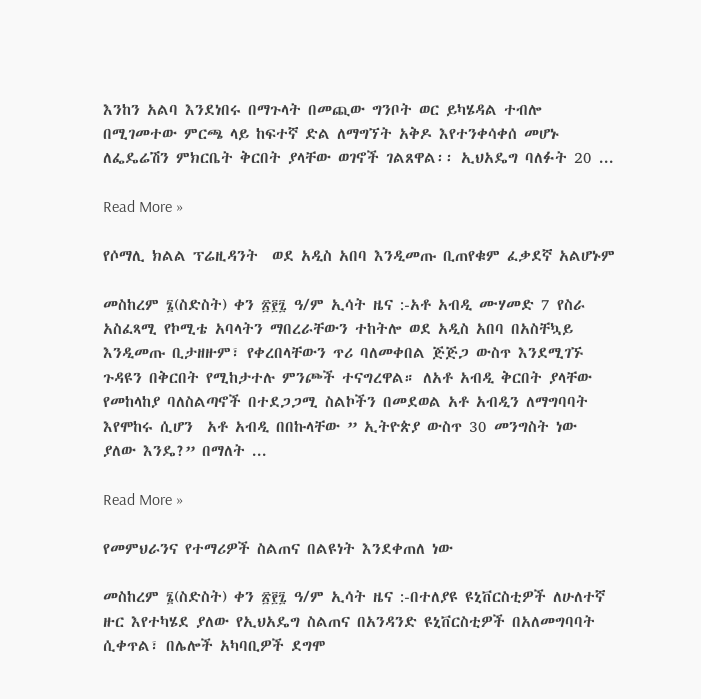እንከን አልባ እንደነበሩ በማጉላት በመጪው ግንቦት ወር ይካሄዳል ተብሎ በሚገመተው ምርጫ ላይ ከፍተኛ ድል ለማግኘት አቅዶ እየተንቀሳቀሰ መሆኑ ለፌዴሬሽን ምክርቤት ቅርበት ያላቸው ወገኖች ገልጸዋል፡፡ ኢህአዴግ ባለፉት 20 ...

Read More »

የሶማሊ ክልል ፕሬዚዳንት  ወደ አዲስ አበባ እንዲመጡ ቢጠየቁም ፈቃደኛ አልሆኑም

መስከረም ፮(ስድስት) ቀን ፳፻፯ ዓ/ም ኢሳት ዜና :-አቶ አብዲ ሙሃመድ 7 የስራ አስፈጻሚ የኮሚቴ አባላትን ማበረራቸውን ተከትሎ ወደ አዲስ አበባ በአስቸኳይ እንዲመጡ ቢታዘዙም፣ የቀረበላቸውን ጥሪ ባለመቀበል ጅጅጋ ውስጥ እንደሚገኙ ጉዳዩን በቅርበት የሚከታተሉ ምንጮች ተናግረዋል። ለአቶ አብዲ ቅርበት ያላቸው የመከላከያ ባለስልጣኖች በተደጋጋሚ ስልኮችን በመደወል አቶ አብዲን ለማግባባት እየሞከሩ ሲሆን  አቶ አብዲ በበኩላቸው ” ኢትዮጵያ ውስጥ 30 መንግስት ነው ያለው እንዴ?” በማለት ...

Read More »

የመምህራንና የተማሪዎች ስልጠና በልዩነት እንደቀጠለ ነው

መስከረም ፮(ስድስት) ቀን ፳፻፯ ዓ/ም ኢሳት ዜና :-በተለያዩ ዩኒቨርስቲዎች ለሁለተኛ ዙር እየተካሄደ ያለው የኢህአዴግ ስልጠና በአንዳንድ ዩኒቨርስቲዎች በአለመግባባት ሲቀጥል፣ በሌሎች አካባቢዎች ደግሞ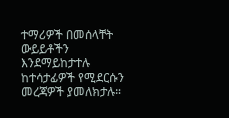ተማሪዎች በመሰላቸት ውይይቶችን እንደማይከታተሉ ከተሳታፊዎች የሚደርሱን መረጃዎች ያመለክታሉ።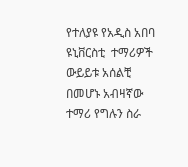የተለያዩ የአዲስ አበባ ዩኒቨርስቲ  ተማሪዎች  ውይይቱ አሰልቺ በመሆኑ አብዛኛው ተማሪ የግሉን ስራ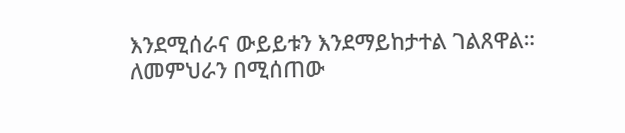እንደሚሰራና ውይይቱን እንደማይከታተል ገልጸዋል። ለመምህራን በሚሰጠው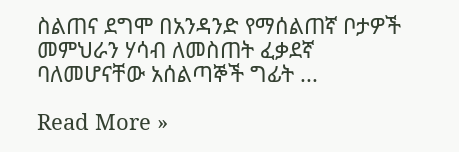ስልጠና ደግሞ በአንዳንድ የማሰልጠኛ ቦታዎች መምህራን ሃሳብ ለመስጠት ፈቃደኛ ባለመሆናቸው አሰልጣኞች ግፊት ...

Read More »